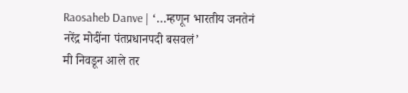Raosaheb Danve | ‘…म्हणून भारतीय जनतेनं नरेंद्र मोदींना पंतप्रधानपदी बसवलं’
मी निवडून आले तर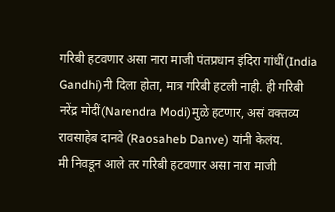गरिबी हटवणार असा नारा माजी पंतप्रधान इंदिरा गांधीं(India Gandhi)नी दिला होता, मात्र गरिबी हटली नाही. ही गरिबी नरेंद्र मोदीं(Narendra Modi)मुळे हटणार, असं वक्तव्य रावसाहेब दानवे (Raosaheb Danve) यांनी केलंय.
मी निवडून आले तर गरिबी हटवणार असा नारा माजी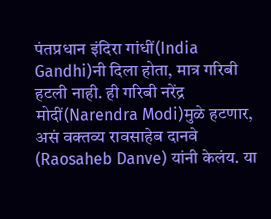पंतप्रधान इंदिरा गांधीं(India Gandhi)नी दिला होता, मात्र गरिबी हटली नाही. ही गरिबी नरेंद्र मोदीं(Narendra Modi)मुळे हटणार, असं वक्तव्य रावसाहेब दानवे (Raosaheb Danve) यांनी केलंय. या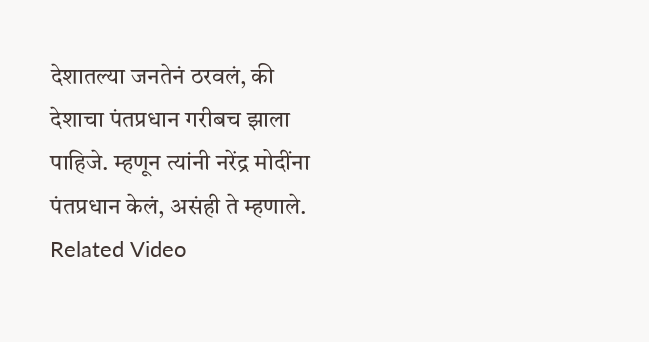देशातल्या जनतेनं ठरवलं, की देशाचा पंतप्रधान गरीबच झाला पाहिजे. म्हणून त्यांनी नरेंद्र मोदींना पंतप्रधान केलं, असंही ते म्हणाले.
Related Video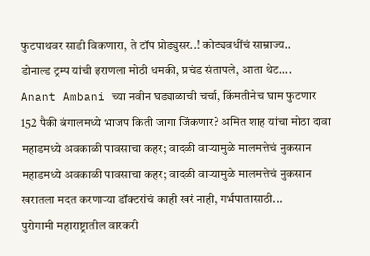फुटपाथवर साडी विकणारा, ते टॉप प्रोड्युसर..! कोट्यवधींचं साम्राज्य..
डोनाल्ड ट्रम्प यांची इराणला मोठी धमकी, प्रचंड संतापले, आता थेट....
Anant Ambani च्या नवीन घड्याळाची चर्चा, किंमतीनेच घाम फुटणार
152 पैकी बंगालमध्ये भाजप किती जागा जिंकणार? अमित शाह यांचा मोठा दावा
महाडमध्ये अवकाळी पावसाचा कहर; वादळी वाऱ्यामुळे मालमत्तेचं नुकसान
महाडमध्ये अवकाळी पावसाचा कहर; वादळी वाऱ्यामुळे मालमत्तेचं नुकसान
खरातला मदत करणाऱ्या डॉक्टरांचं काही खरं नाही, गर्भपातासाठी...
पुरोगामी महाराष्ट्रातील वारकरी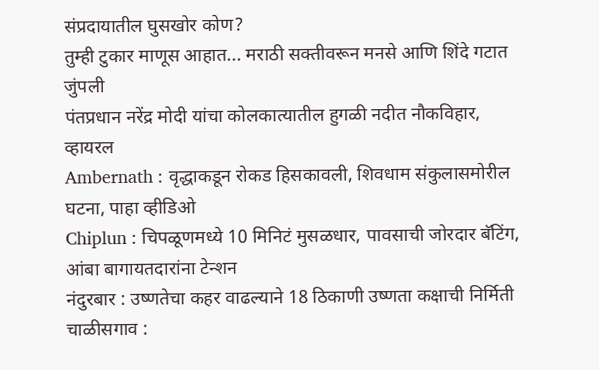संप्रदायातील घुसखोर कोण?
तुम्ही टुकार माणूस आहात... मराठी सक्तीवरून मनसे आणि शिंदे गटात जुंपली
पंतप्रधान नरेंद्र मोदी यांचा कोलकात्यातील हुगळी नदीत नौकविहार, व्हायरल
Ambernath : वृद्धाकडून रोकड हिसकावली, शिवधाम संकुलासमोरील घटना, पाहा व्हीडिओ
Chiplun : चिपळूणमध्ये 10 मिनिटं मुसळधार, पावसाची जोरदार बॅटिंग, आंबा बागायतदारांना टेन्शन
नंदुरबार : उष्णतेचा कहर वाढल्याने 18 ठिकाणी उष्णता कक्षाची निर्मिती
चाळीसगाव :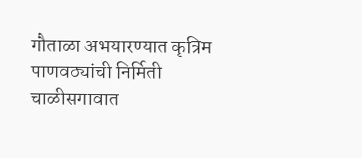गौताळा अभयारण्यात कृत्रिम पाणवठ्यांची निर्मिती
चाळीसगावात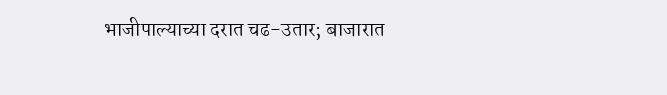भाजीपाल्याच्या दरात चढ-उतार; बाजारात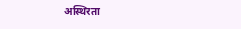अस्थिरता